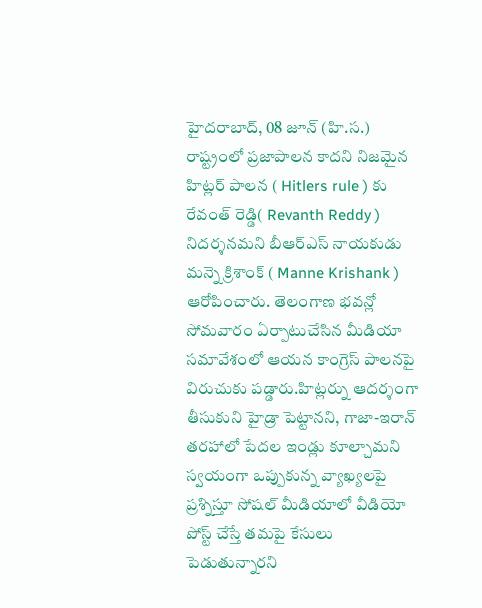హైదరాబాద్, 08 జూన్ (హి.స.)
రాష్ట్రంలో ప్రజాపాలన కాదని నిజమైన హిట్లర్ పాలన ( Hitlers rule ) కు రేవంత్ రెడ్డి( Revanth Reddy ) నిదర్శనమని బీఆర్ఎస్ నాయకుడు మన్నె క్రిశాంక్ ( Manne Krishank ) ఆరోపించారు. తెలంగాణ భవన్లో సోమవారం ఏర్పాటుచేసిన మీడియా సమావేశంలో ఆయన కాంగ్రెస్ పాలనపై విరుచుకు పడ్డారు.హిట్లర్ను ఆదర్శంగా తీసుకుని హైడ్రా పెట్టానని, గాజా-ఇరాన్ తరహాలో పేదల ఇండ్లు కూల్చామని స్వయంగా ఒప్పుకున్న వ్యాఖ్యలపై ప్రశ్నిస్తూ సోషల్ మీడియాలో వీడియో పోస్ట్ చేస్తే తమపై కేసులు పెడుతున్నారని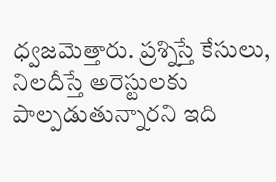ధ్వజమెత్తారు. ప్రశ్నిస్తే కేసులు, నిలదీస్తే అరెస్టులకు పాల్పడుతున్నారని ఇది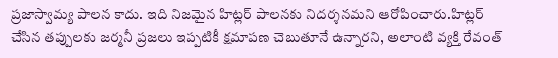ప్రజాస్వామ్య పాలన కాదు. ఇది నిజమైన హిట్లర్ పాలనకు నిదర్శనమని ఆరోపించారు.హిట్లర్ చేసిన తప్పులకు జర్మనీ ప్రజలు ఇప్పటికీ క్షమాపణ చెబుతూనే ఉన్నారని, అలాంటి వ్యక్తి రేవంత్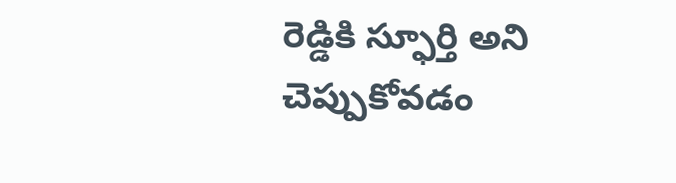రెడ్డికి స్ఫూర్తి అని చెప్పుకోవడం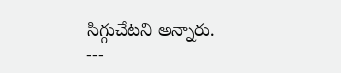సిగ్గుచేటని అన్నారు.
---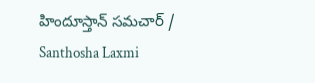హిందూస్తాన్ సమచార్ / Santhosha Laxmi